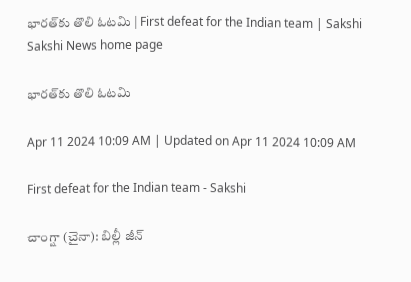భారత్‌కు తొలి ఓటమి | First defeat for the Indian team | Sakshi
Sakshi News home page

భారత్‌కు తొలి ఓటమి

Apr 11 2024 10:09 AM | Updated on Apr 11 2024 10:09 AM

First defeat for the Indian team - Sakshi

చాంగ్షా (చైనా): బిల్లీ జీన్‌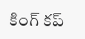కింగ్‌ కప్‌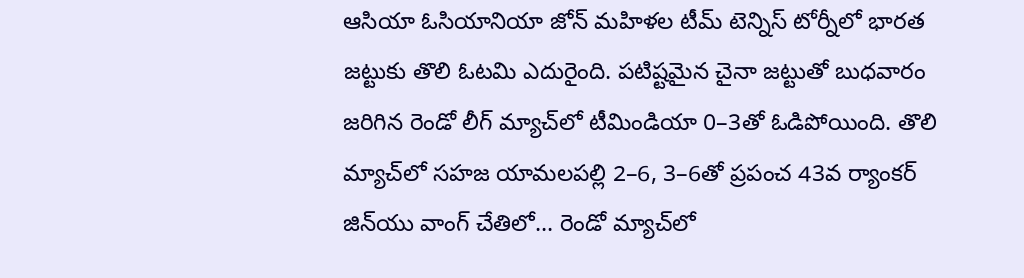ఆసియా ఓసియానియా జోన్‌ మహిళల టీమ్‌ టెన్నిస్‌ టోర్నీలో భారత జట్టుకు తొలి ఓటమి ఎదురైంది. పటిష్టమైన చైనా జట్టుతో బుధవారం జరిగిన రెండో లీగ్‌ మ్యాచ్‌లో టీమిండియా 0–3తో ఓడిపోయింది. తొలి మ్యాచ్‌లో సహజ యామలపల్లి 2–6, 3–6తో ప్రపంచ 43వ ర్యాంకర్‌ జిన్‌యు వాంగ్‌ చేతిలో... రెండో మ్యాచ్‌లో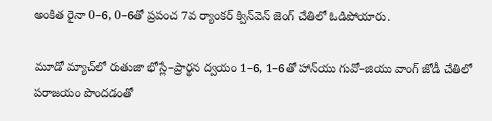అంకిత రైనా 0–6, 0–6తో ప్రపంచ 7వ ర్యాంకర్‌ క్విన్‌వెన్‌ జెంగ్‌ చేతిలో ఓడిపోయారు.

మూడో మ్యాచ్‌లో రుతుజా భోస్లే–ప్రార్థన ద్వయం 1–6, 1–6తో హాన్‌యు గువో–జియు వాంగ్‌ జోడీ చేతిలో పరాజయం పొందడంతో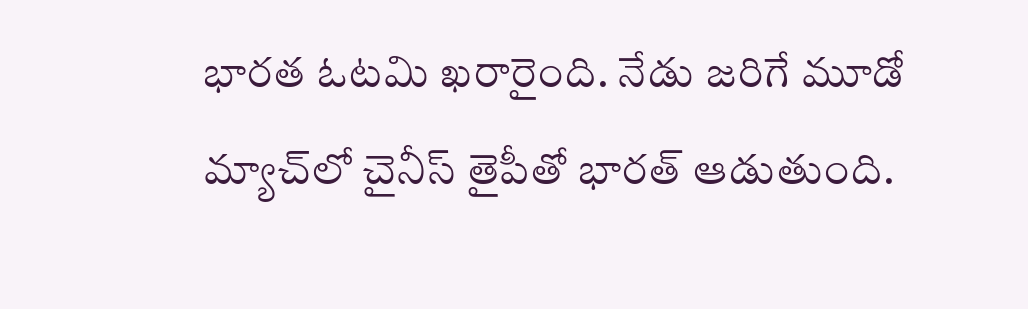భారత ఓటమి ఖరారైంది. నేడు జరిగే మూడో మ్యాచ్‌లో చైనీస్‌ తైపీతో భారత్‌ ఆడుతుంది.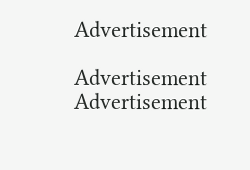Advertisement

Advertisement
Advertisement